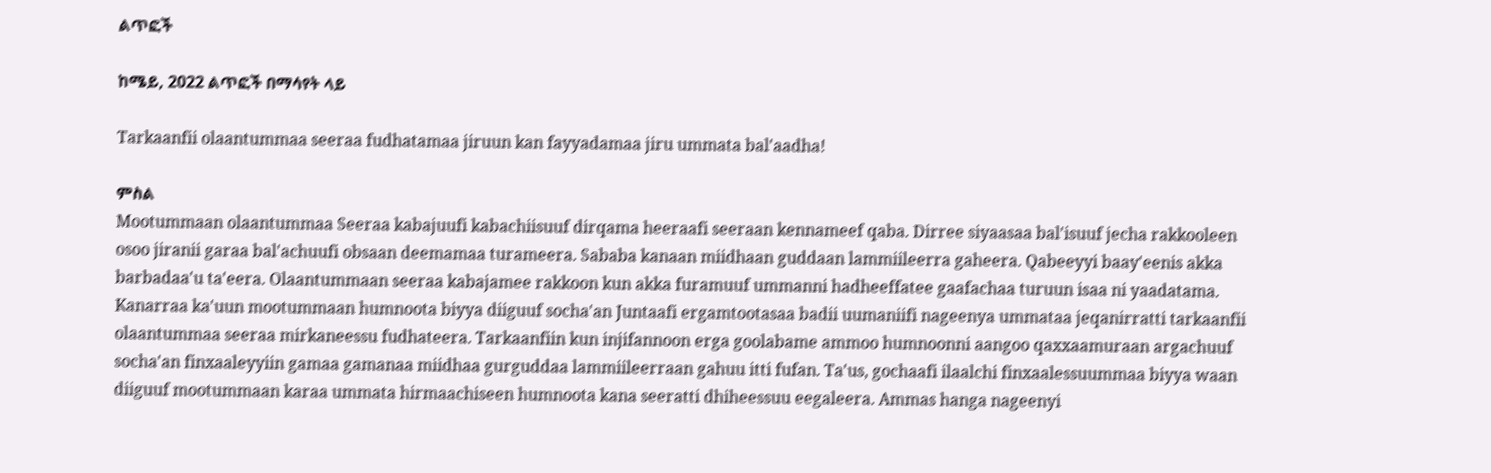ልጥፎች

ከሜይ, 2022 ልጥፎች በማሳየት ላይ

Tarkaanfii olaantummaa seeraa fudhatamaa jiruun kan fayyadamaa jiru ummata bal'aadha!

ምስል
Mootummaan olaantummaa Seeraa kabajuufi kabachiisuuf dirqama heeraafi seeraan kennameef qaba. Dirree siyaasaa bal'isuuf jecha rakkooleen osoo jiranii garaa bal'achuufi obsaan deemamaa turameera. Sababa kanaan miidhaan guddaan lammiileerra gaheera. Qabeeyyi baay'eenis akka barbadaa'u ta'eera. Olaantummaan seeraa kabajamee rakkoon kun akka furamuuf ummanni hadheeffatee gaafachaa turuun isaa ni yaadatama. Kanarraa ka'uun mootummaan humnoota biyya diiguuf socha'an Juntaafi ergamtootasaa badii uumaniifi nageenya ummataa jeqanirratti tarkaanfii olaantummaa seeraa mirkaneessu fudhateera. Tarkaanfiin kun injifannoon erga goolabame ammoo humnoonni aangoo qaxxaamuraan argachuuf socha'an finxaaleyyiin gamaa gamanaa miidhaa gurguddaa lammiileerraan gahuu itti fufan. Ta'us, gochaafi ilaalchi finxaalessuummaa biyya waan diiguuf mootummaan karaa ummata hirmaachiseen humnoota kana seeratti dhiheessuu eegaleera. Ammas hanga nageenyi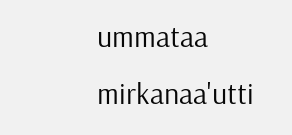ummataa mirkanaa'utti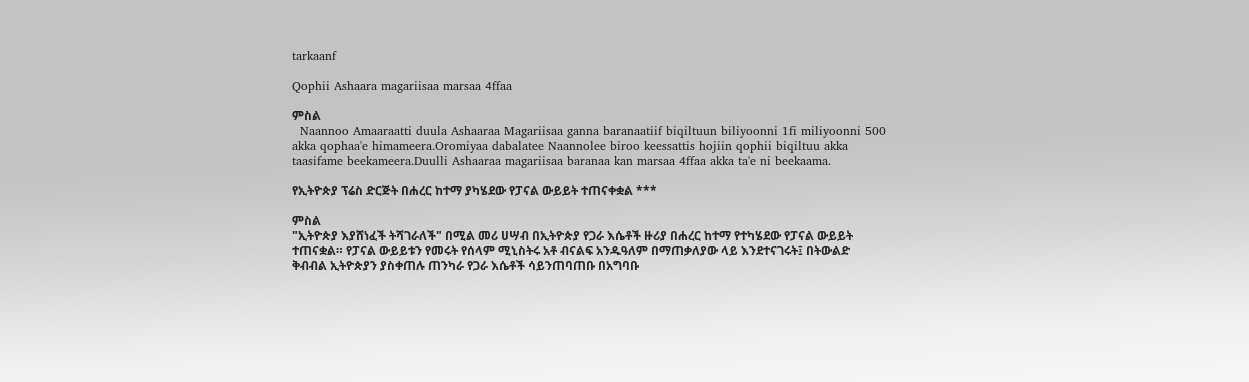tarkaanf

Qophii Ashaara magariisaa marsaa 4ffaa

ምስል
  Naannoo Amaaraatti duula Ashaaraa Magariisaa ganna baranaatiif biqiltuun biliyoonni 1fi miliyoonni 500 akka qophaa'e himameera.Oromiyaa dabalatee Naannolee biroo keessattis hojiin qophii biqiltuu akka taasifame beekameera.Duulli Ashaaraa magariisaa baranaa kan marsaa 4ffaa akka ta'e ni beekaama.

የኢትዮጵያ ፕሬስ ድርጅት በሐረር ከተማ ያካሄደው የፓናል ውይይት ተጠናቀቋል ***

ምስል
"ኢትዮጵያ እያሸነፈች ትሻገራለች" በሚል መሪ ሀሣብ በኢትዮጵያ የጋራ እሴቶች ዙሪያ በሐረር ከተማ የተካሄደው የፓናል ውይይት ተጠናቋል። የፓናል ውይይቱን የመሩት የሰላም ሚኒስትሩ አቶ ብናልፍ አንዱዓለም በማጠቃለያው ላይ እንደተናገሩት፤ በትውልድ ቅብብል ኢትዮጵያን ያስቀጠሉ ጠንካራ የጋራ እሴቶች ሳይንጠባጠቡ በአግባቡ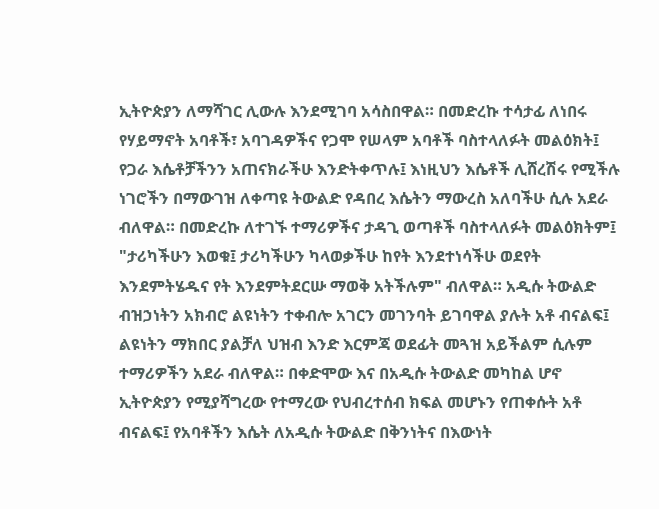ኢትዮጵያን ለማሻገር ሊውሉ እንደሚገባ አሳስበዋል። በመድረኩ ተሳታፊ ለነበሩ የሃይማኖት አባቶች፣ አባገዳዎችና የጋሞ የሠላም አባቶች ባስተላለፉት መልዕክት፤ የጋራ እሴቶቻችንን አጠናክራችሁ እንድትቀጥሉ፤ እነዚህን እሴቶች ሊሸረሽሩ የሚችሉ ነገሮችን በማውገዝ ለቀጣዩ ትውልድ የዳበረ እሴትን ማውረስ አለባችሁ ሲሉ አደራ ብለዋል። በመድረኩ ለተገኙ ተማሪዎችና ታዳጊ ወጣቶች ባስተላለፉት መልዕክትም፤ "ታሪካችሁን እወቁ፤ ታሪካችሁን ካላወቃችሁ ከየት እንደተነሳችሁ ወደየት እንደምትሄዱና የት እንደምትደርሡ ማወቅ አትችሉም" ብለዋል። አዲሱ ትውልድ ብዝኃነትን አክብሮ ልዩነትን ተቀብሎ አገርን መገንባት ይገባዋል ያሉት አቶ ብናልፍ፤ ልዩነትን ማክበር ያልቻለ ህዝብ እንድ እርምጃ ወደፊት መጓዝ አይችልም ሲሉም ተማሪዎችን አደራ ብለዋል። በቀድሞው እና በአዲሱ ትውልድ መካከል ሆኖ ኢትዮጵያን የሚያሻግረው የተማረው የህብረተሰብ ክፍል መሆኑን የጠቀሱት አቶ ብናልፍ፤ የአባቶችን እሴት ለአዲሱ ትውልድ በቅንነትና በእውነት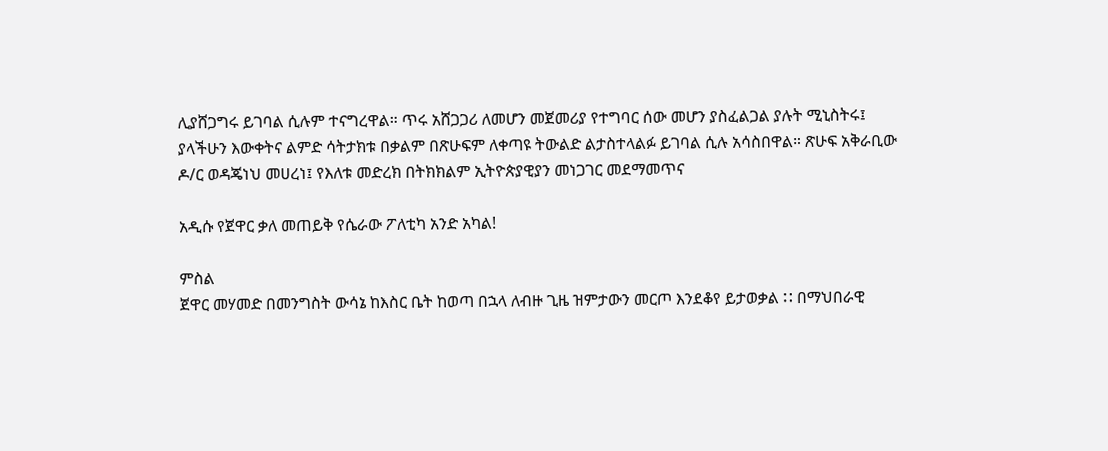ሊያሸጋግሩ ይገባል ሲሉም ተናግረዋል። ጥሩ አሸጋጋሪ ለመሆን መጀመሪያ የተግባር ሰው መሆን ያስፈልጋል ያሉት ሚኒስትሩ፤ ያላችሁን እውቀትና ልምድ ሳትታክቱ በቃልም በጽሁፍም ለቀጣዩ ትውልድ ልታስተላልፉ ይገባል ሲሉ አሳስበዋል። ጽሁፍ አቅራቢው ዶ/ር ወዳጄነህ መሀረነ፤ የእለቱ መድረክ በትክክልም ኢትዮጵያዊያን መነጋገር መደማመጥና

አዲሱ የጀዋር ቃለ መጠይቅ የሴራው ፖለቲካ አንድ አካል!

ምስል
ጀዋር መሃመድ በመንግስት ውሳኔ ከእስር ቤት ከወጣ በኋላ ለብዙ ጊዜ ዝምታውን መርጦ እንደቆየ ይታወቃል ⵆ በማህበራዊ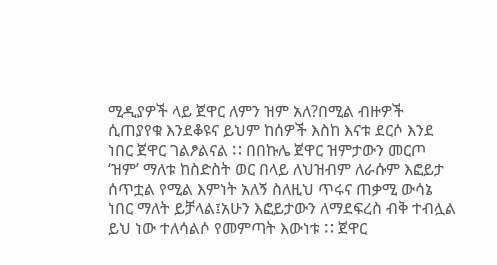ሚዲያዎች ላይ ጀዋር ለምን ዝም አለ?በሚል ብዙዎች ሲጠያየቁ እንደቆዩና ይህም ከሰዎች እስከ እናቱ ደርሶ እንደ ነበር ጀዋር ገልፆልናል ⵆ በበኩሌ ጀዋር ዝምታውን መርጦ ‘ዝም’ ማለቱ ከስድስት ወር በላይ ለህዝብም ለራሱም እፎይታ ሰጥቷል የሚል እምነት አለኝ ስለዚህ ጥሩና ጠቃሚ ውሳኔ ነበር ማለት ይቻላል፤አሁን እፎይታውን ለማደፍረስ ብቅ ተብሏል ይህ ነው ተለሳልሶ የመምጣት እውነቱ ⵆ ጀዋር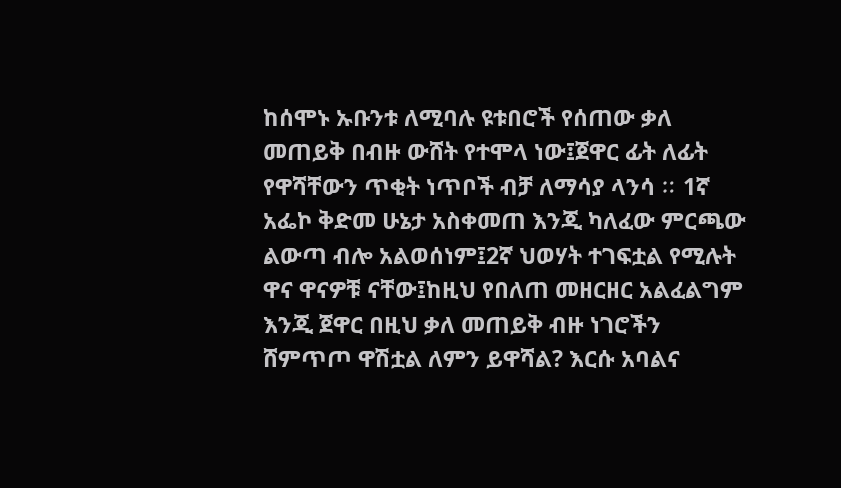ከሰሞኑ ኡቡንቱ ለሚባሉ ዩቱበሮች የሰጠው ቃለ መጠይቅ በብዙ ውሸት የተሞላ ነው፤ጀዋር ፊት ለፊት የዋሻቸውን ጥቂት ነጥቦች ብቻ ለማሳያ ላንሳ ⵆ 1ኛ አፌኮ ቅድመ ሁኔታ አስቀመጠ እንጂ ካለፈው ምርጫው ልውጣ ብሎ አልወሰነም፤2ኛ ህወሃት ተገፍቷል የሚሉት ዋና ዋናዎቹ ናቸው፤ከዚህ የበለጠ መዘርዘር አልፈልግም እንጂ ጀዋር በዚህ ቃለ መጠይቅ ብዙ ነገሮችን ሸምጥጦ ዋሽቷል ለምን ይዋሻል? እርሱ አባልና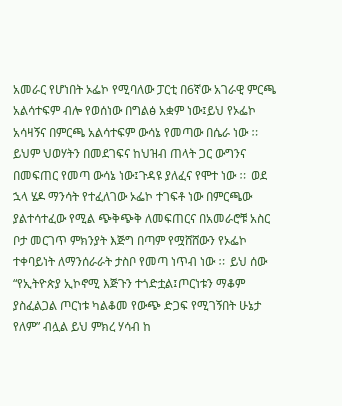አመራር የሆነበት ኦፌኮ የሚባለው ፓርቲ በ6ኛው አገራዊ ምርጫ አልሳተፍም ብሎ የወሰነው በግልፅ አቋም ነው፤ይህ የኦፌኮ አሳዛኝና በምርጫ አልሳተፍም ውሳኔ የመጣው በሴራ ነው ⵆ ይህም ህወሃትን በመደገፍና ከህዝብ ጠላት ጋር ውግንና በመፍጠር የመጣ ውሳኔ ነው፤ጉዳዩ ያለፈና የሞተ ነው ⵆ ወደ ኋላ ሄዶ ማንሳት የተፈለገው ኦፌኮ ተገፍቶ ነው በምርጫው ያልተሳተፈው የሚል ጭቅጭቅ ለመፍጠርና በአመራሮቹ አስር ቦታ መርገጥ ምክንያት እጅግ በጣም የሟሸሸውን የኦፌኮ ተቀባይነት ለማንሰራራት ታስቦ የመጣ ነጥብ ነው ⵆ ይህ ሰው “የኢትዮጵያ ኢኮኖሚ እጅጉን ተጎድቷል፤ጦርነቱን ማቆም ያስፈልጋል ጦርነቱ ካልቆመ የውጭ ድጋፍ የሚገኝበት ሁኔታ የለም” ብሏል ይህ ምክረ ሃሳብ ከ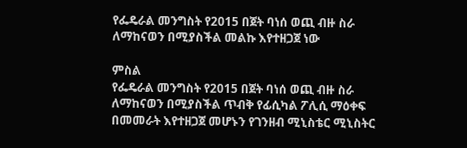የፌዴራል መንግስት የ2015 በጀት ባነሰ ወጪ ብዙ ስራ ለማከናወን በሚያስችል መልኩ እየተዘጋጀ ነው

ምስል
የፌዴራል መንግስት የ2015 በጀት ባነሰ ወጪ ብዙ ስራ ለማከናወን በሚያስችል ጥብቅ የፊሲካል ፖሊሲ ማዕቀፍ በመመራት እየተዘጋጀ መሆኑን የገንዘብ ሚኒስቴር ሚኒስትር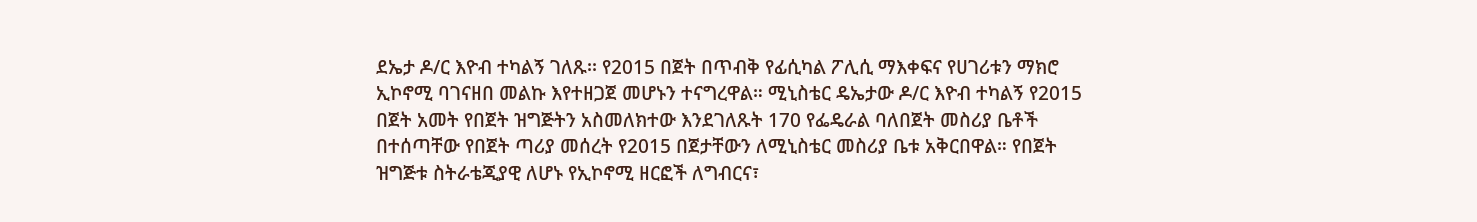ደኤታ ዶ/ር እዮብ ተካልኝ ገለጹ፡፡ የ2015 በጀት በጥብቅ የፊሲካል ፖሊሲ ማእቀፍና የሀገሪቱን ማክሮ ኢኮኖሚ ባገናዘበ መልኩ እየተዘጋጀ መሆኑን ተናግረዋል። ሚኒስቴር ዴኤታው ዶ/ር እዮብ ተካልኝ የ2015 በጀት አመት የበጀት ዝግጅትን አስመለክተው እንደገለጹት 170 የፌዴራል ባለበጀት መስሪያ ቤቶች በተሰጣቸው የበጀት ጣሪያ መሰረት የ2015 በጀታቸውን ለሚኒስቴር መስሪያ ቤቱ አቅርበዋል። የበጀት ዝግጅቱ ስትራቴጂያዊ ለሆኑ የኢኮኖሚ ዘርፎች ለግብርና፣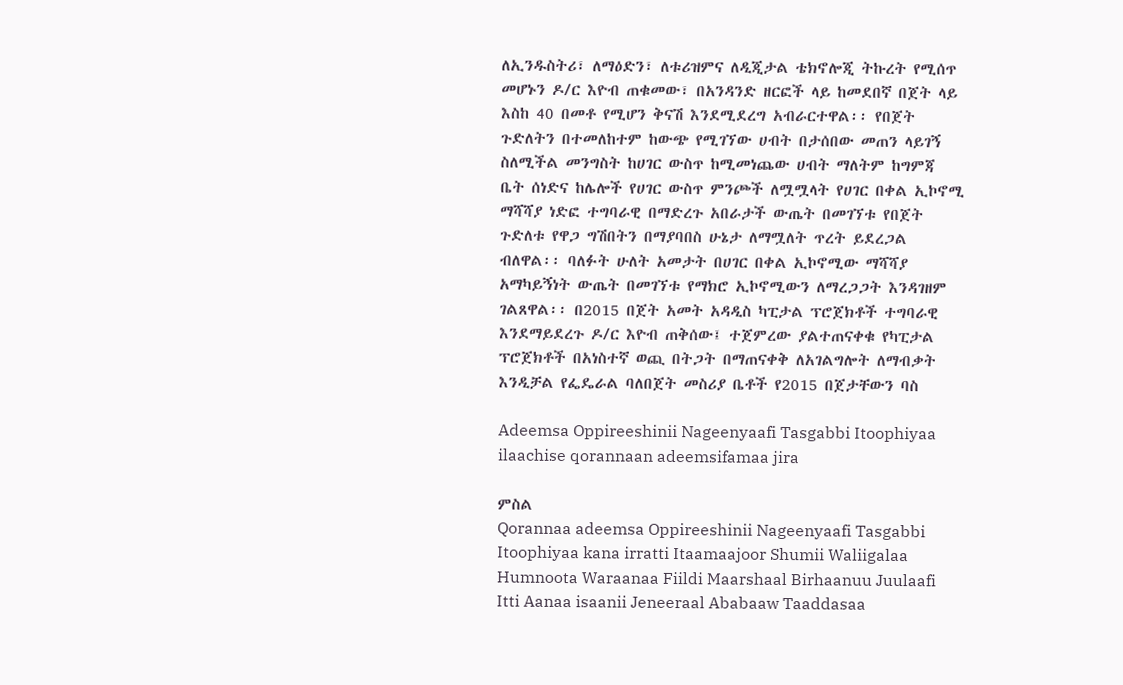ለኢንዱስትሪ፣ ለማዕድን፣ ለቱሪዝምና ለዲጂታል ቴክኖሎጂ ትኩረት የሚሰጥ መሆኑን ዶ/ር እዮብ ጠቁመው፣ በአንዳንድ ዘርፎች ላይ ከመደበኛ በጀት ላይ እስከ 40 በመቶ የሚሆን ቅናሽ እንደሚደረግ አብራርተዋል፡፡ የበጀት ጉድለትን በተመለከተም ከውጭ የሚገኘው ሀብት በታሰበው መጠን ላይገኝ ስለሚችል መንግስት ከሀገር ውስጥ ከሚመነጨው ሀብት ማለትም ከግምጃ ቤት ሰነድና ከሌሎች የሀገር ውስጥ ምንጮች ለሟሟላት የሀገር በቀል ኢኮኖሚ ማሻሻያ ነድፎ ተግባራዊ በማድረጉ አበራታች ውጤት በመገኘቱ የበጀት ጉድለቱ የዋጋ ግሽበትን በማያባበስ ሁኔታ ለማሟለት ጥረት ይደረጋል ብለዋል፡፡ ባለፉት ሁለት አመታት በሀገር በቀል ኢኮኖሚው ማሻሻያ አማካይኝነት ውጤት በመገኘቱ የማክሮ ኢኮኖሚውን ለማረጋጋት እንዳገዘም ገልጸዋል፡፡ በ2015 በጀት አመት አዳዲስ ካፒታል ፕሮጀክቶች ተግባራዊ እንደማይደረጉ ዶ/ር እዮብ ጠቅሰው፤ ተጀምረው ያልተጠናቀቁ የካፒታል ፕሮጀክቶች በአነስተኛ ወጪ በትጋት በማጠናቀቅ ለአገልግሎት ለማብቃት እንዲቻል የፌዴራል ባለበጀት መስሪያ ቤቶች የ2015 በጀታቸውን ባስ

Adeemsa Oppireeshinii Nageenyaafi Tasgabbi Itoophiyaa ilaachise qorannaan adeemsifamaa jira

ምስል
Qorannaa adeemsa Oppireeshinii Nageenyaafi Tasgabbi Itoophiyaa kana irratti Itaamaajoor Shumii Waliigalaa Humnoota Waraanaa Fiildi Maarshaal Birhaanuu Juulaafi Itti Aanaa isaanii Jeneeraal Ababaaw Taaddasaa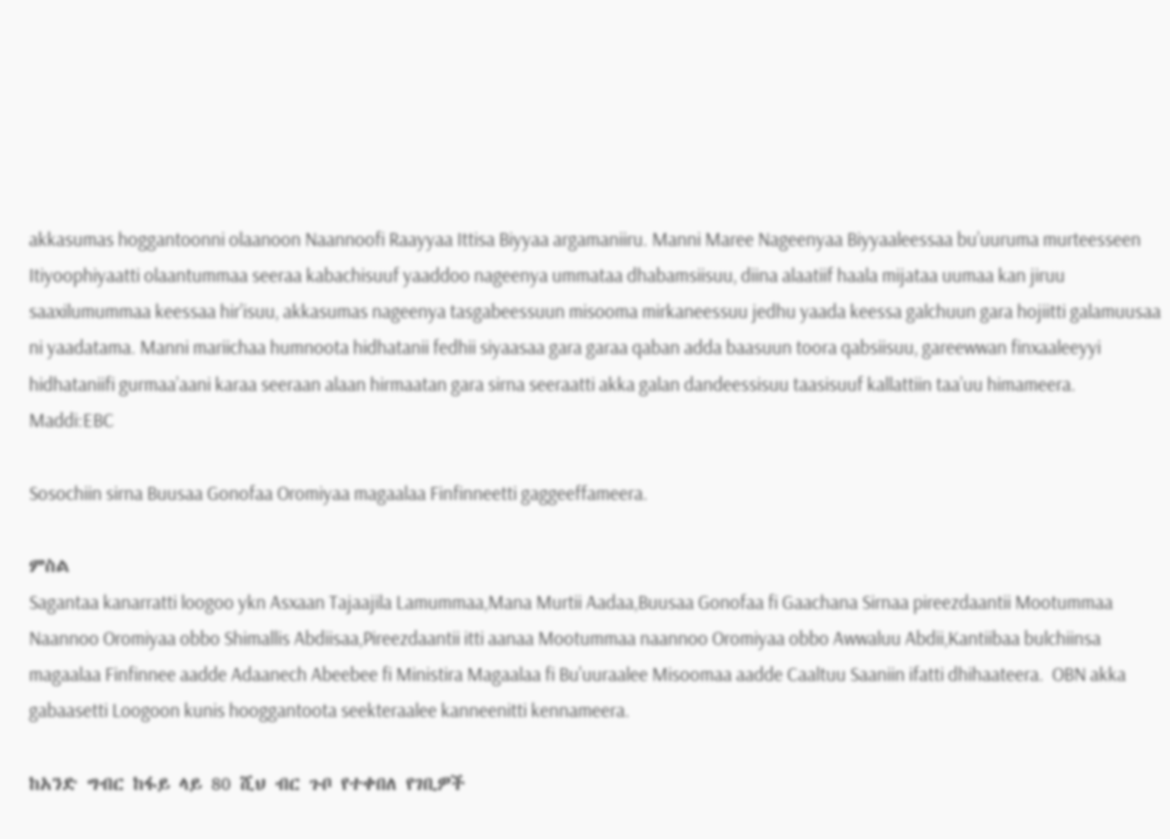akkasumas hoggantoonni olaanoon Naannoofi Raayyaa Ittisa Biyyaa argamaniiru. Manni Maree Nageenyaa Biyyaaleessaa bu’uuruma murteesseen Itiyoophiyaatti olaantummaa seeraa kabachisuuf yaaddoo nageenya ummataa dhabamsiisuu, diina alaatiif haala mijataa uumaa kan jiruu saaxilumummaa keessaa hir’isuu, akkasumas nageenya tasgabeessuun misooma mirkaneessuu jedhu yaada keessa galchuun gara hojiitti galamuusaa ni yaadatama. Manni mariichaa humnoota hidhatanii fedhii siyaasaa gara garaa qaban adda baasuun toora qabsiisuu, gareewwan finxaaleeyyi hidhataniifi gurmaa’aani karaa seeraan alaan hirmaatan gara sirna seeraatti akka galan dandeessisuu taasisuuf kallattiin taa’uu himameera. Maddi:EBC

Sosochiin sirna Buusaa Gonofaa Oromiyaa magaalaa Finfinneetti gaggeeffameera.

ምስል
Sagantaa kanarratti loogoo ykn Asxaan Tajaajila Lamummaa,Mana Murtii Aadaa,Buusaa Gonofaa fi Gaachana Sirnaa pireezdaantii Mootummaa Naannoo Oromiyaa obbo Shimallis Abdiisaa,Pireezdaantii itti aanaa Mootummaa naannoo Oromiyaa obbo Awwaluu Abdii,Kantiibaa bulchiinsa magaalaa Finfinnee aadde Adaanech Abeebee fi Ministira Magaalaa fi Bu'uuraalee Misoomaa aadde Caaltuu Saaniin ifatti dhihaateera.  OBN akka gabaasetti Loogoon kunis hooggantoota seekteraalee kanneenitti kennameera.

ከአንድ ግብር ከፋይ ላይ 80 ሺህ ብር ጉቦ የተቀበለ የገቢዎች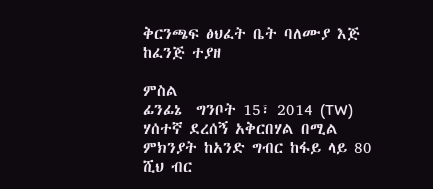ቅርንጫፍ ፅህፈት ቤት ባለሙያ እጅ ከፈንጅ ተያዘ

ምስል
ፊንፊኔ  ግንቦት 15፣ 2014 (TW) ሃሰተኛ ደረሰኝ አቅርበሃል በሚል ምክንያት ከአንድ ግብር ከፋይ ላይ 80 ሺህ ብር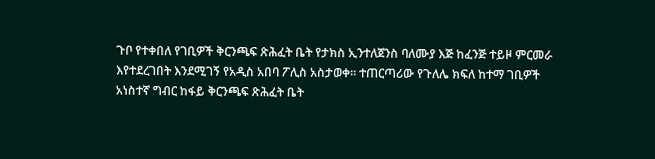ጉቦ የተቀበለ የገቢዎች ቅርንጫፍ ጽሕፈት ቤት የታክስ ኢንተለጀንስ ባለሙያ እጅ ከፈንጅ ተይዞ ምርመራ እየተደረገበት እንደሚገኝ የአዲስ አበባ ፖሊስ አስታወቀ፡፡ ተጠርጣሪው የጉለሌ ክፍለ ከተማ ገቢዎች አነስተኛ ግብር ከፋይ ቅርንጫፍ ጽሕፈት ቤት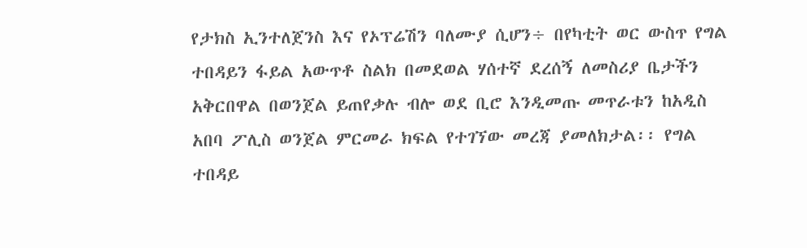የታክስ ኢንተለጀንስ እና የኦፕሬሽን ባለሙያ ሲሆን÷ በየካቲት ወር ውስጥ የግል ተበዳይን ፋይል አውጥቶ ስልክ በመደወል ሃሰተኛ ደረሰኝ ለመስሪያ ቤታችን አቅርበዋል በወንጀል ይጠየቃሉ ብሎ ወደ ቢሮ እንዲመጡ መጥራቱን ከአዲስ አበባ ፖሊስ ወንጀል ምርመራ ክፍል የተገኘው መረጃ ያመለክታል፡፡ የግል ተበዳይ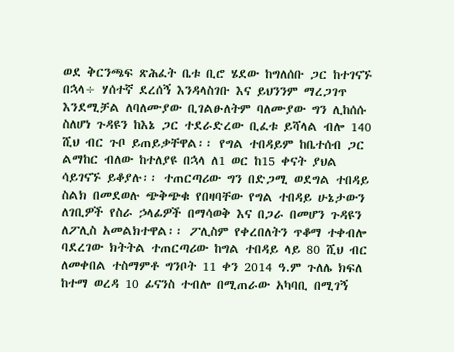ወደ ቅርንጫፍ ጽሕፈት ቤቱ ቢሮ ሄደው ከግለሰቡ ጋር ከተገናኙ በኋላ÷ ሃሰተኛ ደረሰኝ እንዳላስገቡ እና ይህንንም ማረጋገጥ እንደሚቻል ለባለሙያው ቢገልፁለትም ባለሙያው ግን ሊከሰሱ ስለሆነ ጉዳዩን ከእኔ ጋር ተደራድረው ቢፈቱ ይሻላል ብሎ 140 ሺህ ብር ጉቦ ይጠይቃቸዋል፡፡ የግል ተበዳይም ከቤተሰብ ጋር ልማከር ብለው ከተለያዩ በኋላ ለ1 ወር ከ15 ቀናት ያህል ሳይገናኙ ይቆያሉ፡፡ ተጠርጣሪው ግን በድጋሚ ወደግል ተበዳይ ስልክ በመደወሉ ጭቅጭቁ የበዛባቸው የግል ተበዳይ ሁኔታውን ለገቢዎች የስራ ኃላፊዎች በማሳወቅ እና በጋራ በመሆን ጉዳዩን ለፖሊስ አመልክተዋል፡፡ ፖሊስም የቀረበለትን ጥቆማ ተቀብሎ ባደረገው ክትትል ተጠርጣሪው ከግል ተበዳይ ላይ 80 ሺህ ብር ለመቀበል ተስማምቶ ግንቦት 11 ቀን 2014 ዓ.ም ጉለሌ ክፍለ ከተማ ወረዳ 10 ፊናንስ ተብሎ በሚጠራው አካባቢ በሚገኝ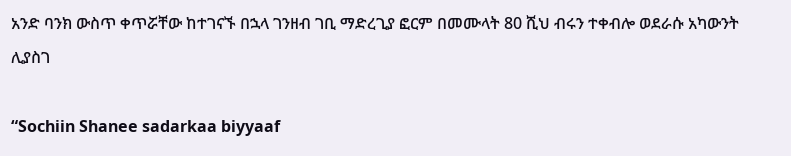አንድ ባንክ ውስጥ ቀጥሯቸው ከተገናኙ በኋላ ገንዘብ ገቢ ማድረጊያ ፎርም በመሙላት 80 ሺህ ብሩን ተቀብሎ ወደራሱ አካውንት ሊያስገ

“Sochiin Shanee sadarkaa biyyaaf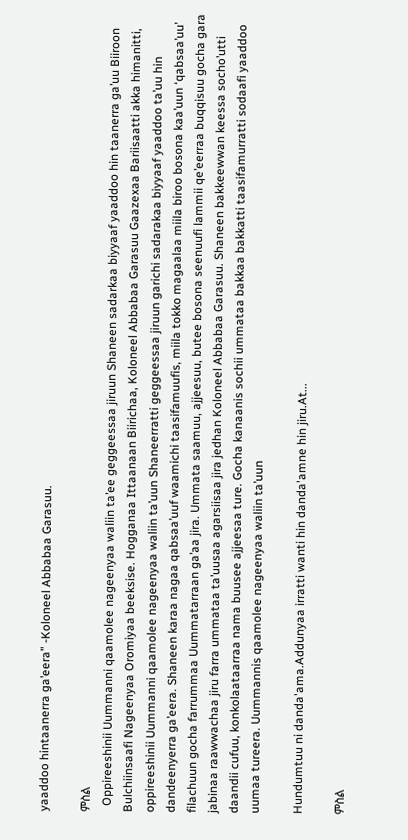yaaddoo hintaanerra ga’eera” -Koloneel Abbabaa Garasuu.

ምስል
  Oppireeshinii Uummanni qaamolee nageenyaa waliin ta’ee geggeessaa jiruun Shaneen sadarkaa biyyaaf yaaddoo hin taanerra ga’uu Biiroon Bulchiinsaafi Nageenyaa Oromiyaa beeksise. Hogganaa Ittaanaan Biirichaa, Koloneel Abbabaa Garasuu Gaazexaa Bariisaatti akka himanitti, oppireeshinii Uummanni qaamolee nageenyaa waliin ta’uun Shaneerratti geggeessaa jiruun garichi sadarakaa biyyaaf yaaddoo ta’uu hin dandeenyerra ga’eera. Shaneen karaa nagaa qabsaa’uuf waamichi taasifamuufis, miila tokko magaalaa miila biroo bosona kaa’uun ‘qabsaa’uu’ filachuun gocha farrummaa Uummatarraan ga’aa jira. Ummata saamuu, ajjeesuu, butee bosona seenuufi lammii qe’eerraa buqqisuu gocha gara jabinaa raawwachaa jiru farra ummataa ta’uusaa agarsiisaa jira jedhan Koloneel Abbabaa Garasuu. Shaneen bakkeewwan keessa socho’utti daandii cufuu, konkolaataarraa nama buusee ajjeesaa ture. Gocha kanaanis sochii ummataa bakkaa bakkatti taasifamurratti sodaafi yaaddoo uumaa tureera. Uummannis qaamolee nageenyaa waliin ta’uun

Hundumtuu ni danda'ama.Addunyaa irratti wanti hin danda'amne hin jiru.At...

ምስል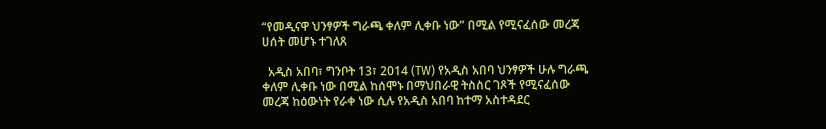“የመዲናዋ ህንፃዎች ግራጫ ቀለም ሊቀቡ ነው” በሚል የሚናፈሰው መረጃ ሀሰት መሆኑ ተገለጸ

  አዲስ አበባ፣ ግንቦት 13፣ 2014 (TW) የአዲስ አበባ ህንፃዎች ሁሉ ግራጫ ቀለም ሊቀቡ ነው በሚል ከሰሞኑ በማህበራዊ ትስስር ገጾች የሚናፈሰው መረጃ ከዕውነት የራቀ ነው ሲሉ የአዲስ አበባ ከተማ አስተዳደር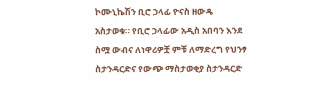ኮሙኒኬሽን ቢሮ ኃላፊ ዮናስ ዘውዴ አስታወቁ። የቢሮ ኃላፊው አዲስ አበባን እንደ ስሟ ውብና ለነዋሪዎቿ ምቹ ለማድረግ የህንፃ ስታንዳርድና የውጭ ማስታወቂያ ስታንዳርድ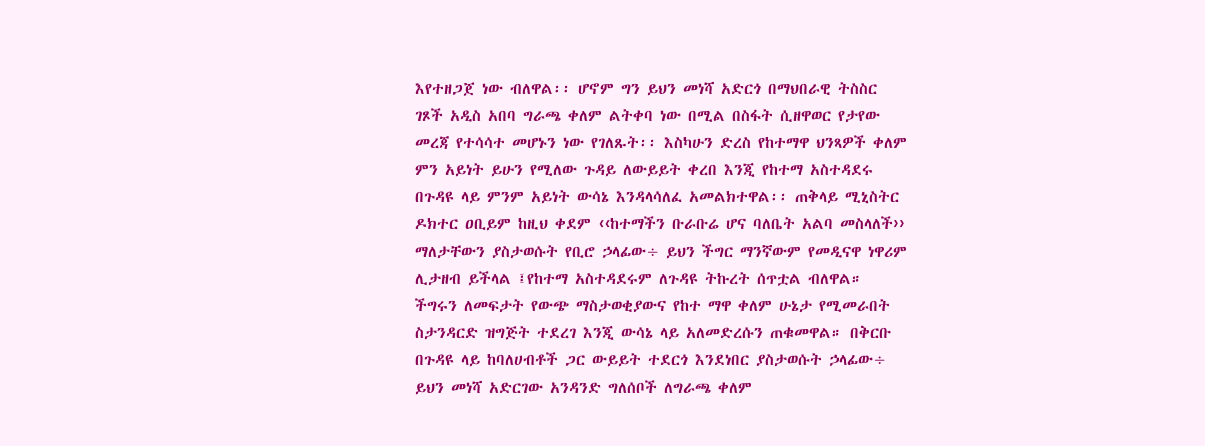እየተዘጋጀ ነው ብለዋል፡፡ ሆኖም ግን ይህን መነሻ አድርጎ በማህበራዊ ትስስር ገጾች አዲስ አበባ ግራጫ ቀለም ልትቀባ ነው በሚል በስፋት ሲዘዋወር የታየው መረጃ የተሳሳተ መሆኑን ነው የገለጹት፡፡ እስካሁን ድረስ የከተማዋ ህንጻዎች ቀለም ምን አይነት ይሁን የሚለው ጉዳይ ለውይይት ቀረበ እንጂ የከተማ አስተዳደሩ በጉዳዩ ላይ ምንም አይነት ውሳኔ እንዳላሳለፈ አመልክተዋል፡፡ ጠቅላይ ሚኒስትር ዶክተር ዐቢይም ከዚህ ቀደም ‹‹ከተማችን ቡራቡሬ ሆና ባለቤት አልባ መስላለች›› ማለታቸውን ያስታወሱት የቢሮ ኃላፊው÷ ይህን ችግር ማንኛውም የመዲናዋ ነዋሪም ሊታዘብ ይችላል ፤የከተማ አስተዳደሩም ለጉዳዩ ትኩረት ሰጥቷል ብለዋል። ችግሩን ለመፍታት የውጭ ማስታወቂያውና የከተ ማዋ ቀለም ሁኔታ የሚመራበት ስታንዳርድ ዝግጅት ተደረገ እንጂ ውሳኔ ላይ አለመድረሱን ጠቁመዋል። በቅርቡ በጉዳዩ ላይ ከባለሀብቶች ጋር ውይይት ተደርጎ እንደነበር ያስታወሱት ኃላፊው÷ ይህን መነሻ አድርገው አንዳንድ ግለሰቦች ለግራጫ ቀለም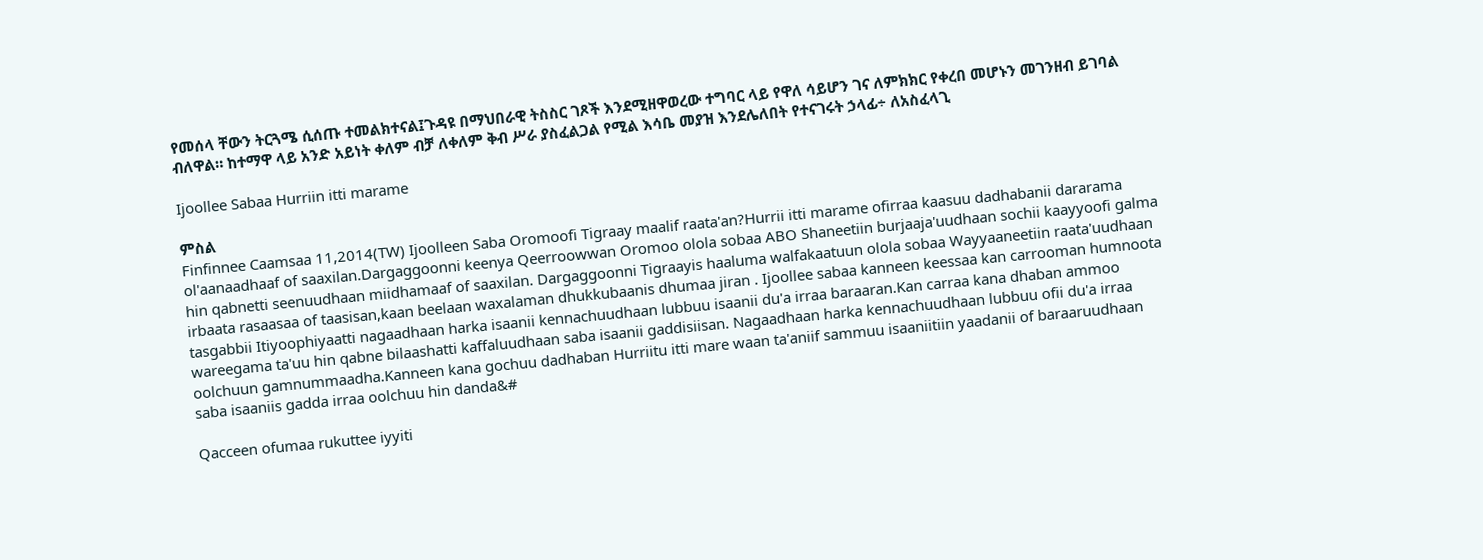የመሰላ ቸውን ትርጓሜ ሲሰጡ ተመልክተናል፤ጉዳዩ በማህበራዊ ትስስር ገጾች እንደሚዘዋወረው ተግባር ላይ የዋለ ሳይሆን ገና ለምክክር የቀረበ መሆኑን መገንዘብ ይገባል ብለዋል። ከተማዋ ላይ አንድ አይነት ቀለም ብቻ ለቀለም ቅብ ሥራ ያስፈልጋል የሚል እሳቤ መያዝ እንደሌለበት የተናገሩት ኃላፊ÷ ለአስፈላጊ

Ijoollee Sabaa Hurriin itti marame

ምስል
Finfinnee Caamsaa 11,2014(TW) Ijoolleen Saba Oromoofi Tigraay maalif raata'an?Hurrii itti marame ofirraa kaasuu dadhabanii dararama ol'aanaadhaaf of saaxilan.Dargaggoonni keenya Qeerroowwan Oromoo olola sobaa ABO Shaneetiin burjaaja'uudhaan sochii kaayyoofi galma hin qabnetti seenuudhaan miidhamaaf of saaxilan. Dargaggoonni Tigraayis haaluma walfakaatuun olola sobaa Wayyaaneetiin raata'uudhaan irbaata rasaasaa of taasisan,kaan beelaan waxalaman dhukkubaanis dhumaa jiran . Ijoollee sabaa kanneen keessaa kan carrooman humnoota tasgabbii Itiyoophiyaatti nagaadhaan harka isaanii kennachuudhaan lubbuu isaanii du'a irraa baraaran.Kan carraa kana dhaban ammoo wareegama ta'uu hin qabne bilaashatti kaffaluudhaan saba isaanii gaddisiisan. Nagaadhaan harka kennachuudhaan lubbuu ofii du'a irraa oolchuun gamnummaadha.Kanneen kana gochuu dadhaban Hurriitu itti mare waan ta'aniif sammuu isaaniitiin yaadanii of baraaruudhaan saba isaaniis gadda irraa oolchuu hin danda&#

Qacceen ofumaa rukuttee iyyiti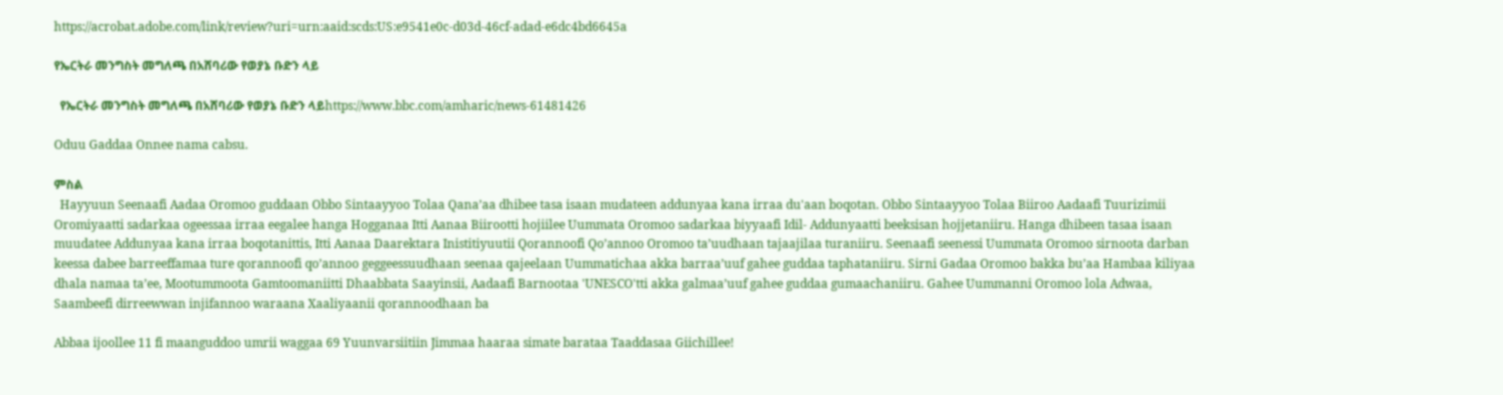https://acrobat.adobe.com/link/review?uri=urn:aaid:scds:US:e9541e0c-d03d-46cf-adad-e6dc4bd6645a

የኤርትራ መንግስት መግለጫ በአሸባሪው የወያኔ ቡድን ላይ

  የኤርትራ መንግስት መግለጫ በአሸባሪው የወያኔ ቡድን ላይhttps://www.bbc.com/amharic/news-61481426

Oduu Gaddaa Onnee nama cabsu.

ምስል
  Hayyuun Seenaafi Aadaa Oromoo guddaan Obbo Sintaayyoo Tolaa Qana’aa dhibee tasa isaan mudateen addunyaa kana irraa du'aan boqotan. Obbo Sintaayyoo Tolaa Biiroo Aadaafi Tuurizimii Oromiyaatti sadarkaa ogeessaa irraa eegalee hanga Hogganaa Itti Aanaa Biirootti hojiilee Uummata Oromoo sadarkaa biyyaafi Idil- Addunyaatti beeksisan hojjetaniiru. Hanga dhibeen tasaa isaan muudatee Addunyaa kana irraa boqotanittis, Itti Aanaa Daarektara Inistitiyuutii Qorannoofi Qo’annoo Oromoo ta’uudhaan tajaajilaa turaniiru. Seenaafi seenessi Uummata Oromoo sirnoota darban keessa dabee barreeffamaa ture qorannoofi qo’annoo geggeessuudhaan seenaa qajeelaan Uummatichaa akka barraa’uuf gahee guddaa taphataniiru. Sirni Gadaa Oromoo bakka bu’aa Hambaa kiliyaa dhala namaa ta’ee, Mootummoota Gamtoomaniitti Dhaabbata Saayinsii, Aadaafi Barnootaa 'UNESCO'tti akka galmaa’uuf gahee guddaa gumaachaniiru. Gahee Uummanni Oromoo lola Adwaa, Saambeefi dirreewwan injifannoo waraana Xaaliyaanii qorannoodhaan ba

Abbaa ijoollee 11 fi maanguddoo umrii waggaa 69 Yuunvarsiitiin Jimmaa haaraa simate barataa Taaddasaa Giichillee!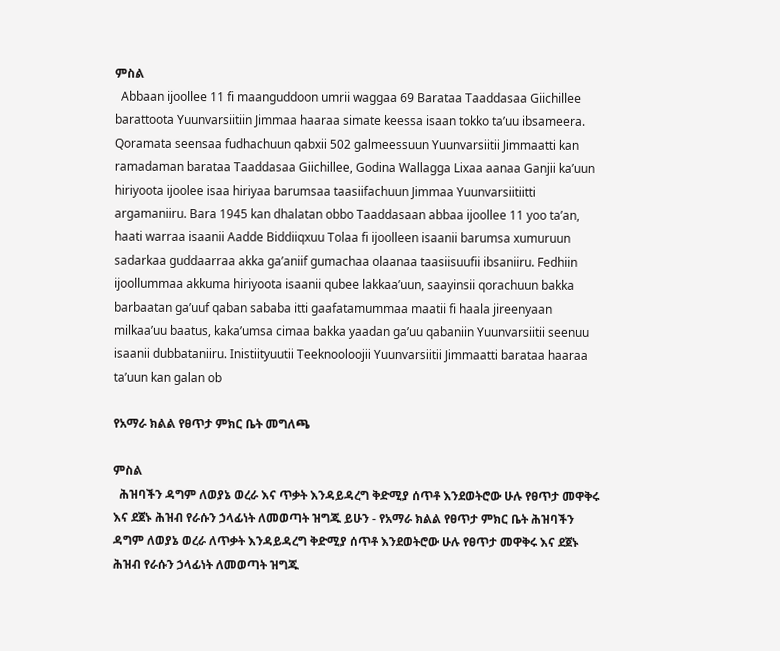ምስል
  Abbaan ijoollee 11 fi maanguddoon umrii waggaa 69 Barataa Taaddasaa Giichillee barattoota Yuunvarsiitiin Jimmaa haaraa simate keessa isaan tokko ta’uu ibsameera. Qoramata seensaa fudhachuun qabxii 502 galmeessuun Yuunvarsiitii Jimmaatti kan ramadaman barataa Taaddasaa Giichillee, Godina Wallagga Lixaa aanaa Ganjii ka’uun hiriyoota ijoolee isaa hiriyaa barumsaa taasiifachuun Jimmaa Yuunvarsiitiitti argamaniiru. Bara 1945 kan dhalatan obbo Taaddasaan abbaa ijoollee 11 yoo ta’an, haati warraa isaanii Aadde Biddiiqxuu Tolaa fi ijoolleen isaanii barumsa xumuruun sadarkaa guddaarraa akka ga’aniif gumachaa olaanaa taasiisuufii ibsaniiru. Fedhiin ijoollummaa akkuma hiriyoota isaanii qubee lakkaa’uun, saayinsii qorachuun bakka barbaatan ga’uuf qaban sababa itti gaafatamummaa maatii fi haala jireenyaan milkaa’uu baatus, kaka’umsa cimaa bakka yaadan ga’uu qabaniin Yuunvarsiitii seenuu isaanii dubbataniiru. Inistiityuutii Teeknooloojii Yuunvarsiitii Jimmaatti barataa haaraa ta’uun kan galan ob

የአማራ ክልል የፀጥታ ምክር ቤት መግለጫ

ምስል
  ሕዝባችን ዳግም ለወያኔ ወረራ እና ጥቃት እንዳይዳረግ ቅድሚያ ሰጥቶ እንደወትሮው ሁሉ የፀጥታ መዋቅሩ እና ደጀኑ ሕዝብ የራሱን ኃላፊነት ለመወጣት ዝግጁ ይሁን - የአማራ ክልል የፀጥታ ምክር ቤት ሕዝባችን ዳግም ለወያኔ ወረራ ለጥቃት እንዳይዳረግ ቅድሚያ ሰጥቶ እንደወትሮው ሁሉ የፀጥታ መዋቅሩ እና ደጀኑ ሕዝብ የራሱን ኃላፊነት ለመወጣት ዝግጁ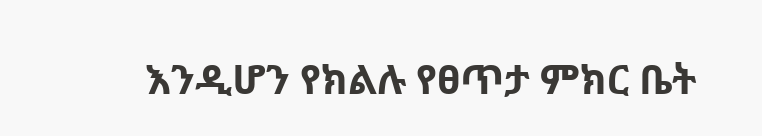እንዲሆን የክልሉ የፀጥታ ምክር ቤት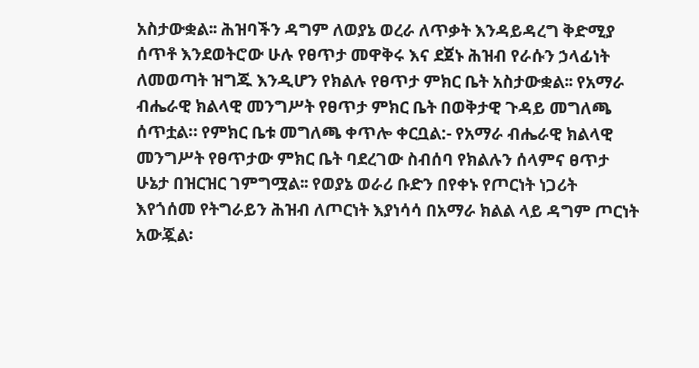አስታውቋል፡፡ ሕዝባችን ዳግም ለወያኔ ወረራ ለጥቃት እንዳይዳረግ ቅድሚያ ሰጥቶ እንደወትሮው ሁሉ የፀጥታ መዋቅሩ እና ደጀኑ ሕዝብ የራሱን ኃላፊነት ለመወጣት ዝግጁ እንዲሆን የክልሉ የፀጥታ ምክር ቤት አስታውቋል፡፡ የአማራ ብሔራዊ ክልላዊ መንግሥት የፀጥታ ምክር ቤት በወቅታዊ ጉዳይ መግለጫ ሰጥቷል። የምክር ቤቱ መግለጫ ቀጥሎ ቀርቧል:- የአማራ ብሔራዊ ክልላዊ መንግሥት የፀጥታው ምክር ቤት ባደረገው ስብሰባ የክልሉን ሰላምና ፀጥታ ሁኔታ በዝርዝር ገምግሟል፡፡ የወያኔ ወራሪ ቡድን በየቀኑ የጦርነት ነጋሪት እየጎሰመ የትግራይን ሕዝብ ለጦርነት እያነሳሳ በአማራ ክልል ላይ ዳግም ጦርነት አውጇል፡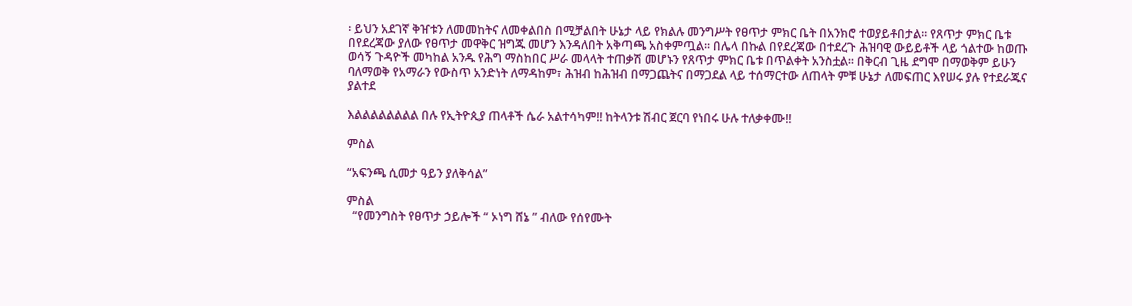፡ ይህን አደገኛ ቅዠቱን ለመመከትና ለመቀልበስ በሚቻልበት ሁኔታ ላይ የክልሉ መንግሥት የፀጥታ ምክር ቤት በአንክሮ ተወያይቶበታል፡፡ የጸጥታ ምክር ቤቱ በየደረጃው ያለው የፀጥታ መዋቅር ዝግጁ መሆን እንዳለበት አቅጣጫ አስቀምጧል፡፡ በሌላ በኩል በየደረጃው በተደረጉ ሕዝባዊ ውይይቶች ላይ ጎልተው ከወጡ ወሳኝ ጉዳዮች መካከል አንዱ የሕግ ማስከበር ሥራ መላላት ተጠቃሽ መሆኑን የጸጥታ ምክር ቤቱ በጥልቀት አንስቷል፡፡ በቅርብ ጊዜ ደግሞ በማወቅም ይሁን ባለማወቅ የአማራን የውስጥ አንድነት ለማዳከም፣ ሕዝብ ከሕዝብ በማጋጨትና በማጋደል ላይ ተሰማርተው ለጠላት ምቹ ሁኔታ ለመፍጠር እየሠሩ ያሉ የተደራጁና ያልተደ

እልልልልልልልል በሉ የኢትዮጲያ ጠላቶች ሴራ አልተሳካም!! ከትላንቱ ሽብር ጀርባ የነበሩ ሁሉ ተለቃቀሙ!!

ምስል

“አፍንጫ ሲመታ ዓይን ያለቅሳል”

ምስል
  “የመንግስት የፀጥታ ኃይሎች “ ኦነግ ሸኔ ” ብለው የሰየሙት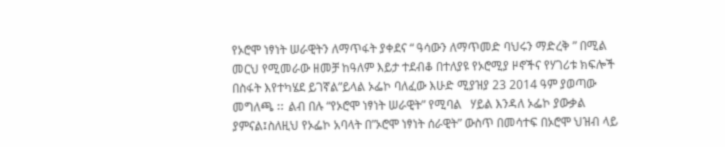የኦሮሞ ነፃነት ሠራዊትን ለማጥፋት ያቀደና “ ዓሳውን ለማጥመድ ባህሩን ማድረቅ ” በሚል መርህ የሚመራው ዘመቻ ከዓለም እይታ ተደብቆ በተለያዩ የኦሮሚያ ዞኖችና የሃገሪቱ ክፍሎች በስፋት እየተካሄደ ይገኛል”ይላል ኦፌኮ ባለፈው እሁድ ሚያዝያ 23 2014 ዓም ያወጣው መግለጫ ⵆ ልብ በሉ “የኦሮሞ ነፃነት ሠራዊት” የሚባል   ሃይል እንዳለ ኦፌኮ ያውቃል ያምናል፤ስለዚህ የኦፌኮ አባላት በ”ኦሮሞ ነፃነት ሰራዊት” ውስጥ በመሳተፍ በኦሮሞ ህዝብ ላይ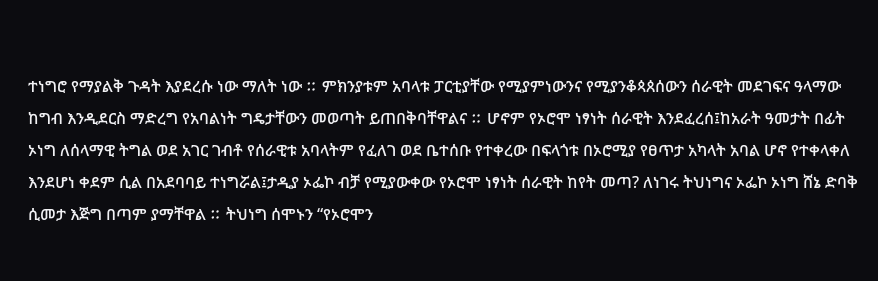ተነግሮ የማያልቅ ጉዳት እያደረሱ ነው ማለት ነው ⵆ ምክንያቱም አባላቱ ፓርቲያቸው የሚያምነውንና የሚያንቆጳጰሰውን ሰራዊት መደገፍና ዓላማው ከግብ እንዲደርስ ማድረግ የአባልነት ግዴታቸውን መወጣት ይጠበቅባቸዋልና ⵆ ሆኖም የኦሮሞ ነፃነት ሰራዊት እንደፈረሰ፤ከአራት ዓመታት በፊት ኦነግ ለሰላማዊ ትግል ወደ አገር ገብቶ የሰራዊቱ አባላትም የፈለገ ወደ ቤተሰቡ የተቀረው በፍላጎቱ በኦሮሚያ የፀጥታ አካላት አባል ሆኖ የተቀላቀለ እንደሆነ ቀደም ሲል በአደባባይ ተነግሯል፤ታዲያ ኦፌኮ ብቻ የሚያውቀው የኦሮሞ ነፃነት ሰራዊት ከየት መጣ? ለነገሩ ትህነግና ኦፌኮ ኦነግ ሸኔ ድባቅ ሲመታ እጅግ በጣም ያማቸዋል ⵆ ትህነግ ሰሞኑን “የኦሮሞን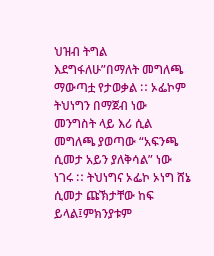ህዝብ ትግል እደግፋለሁ”በማለት መግለጫ ማውጣቷ የታወቃል ⵆ ኦፌኮም ትህነግን በማጀብ ነው መንግስት ላይ እሪ ሲል መግለጫ ያወጣው “አፍንጫ ሲመታ አይን ያለቅሳል” ነው ነገሩ ⵆ ትህነግና ኦፌኮ ኦነግ ሸኔ ሲመታ ጩኽታቸው ከፍ ይላል፤ምክንያቱም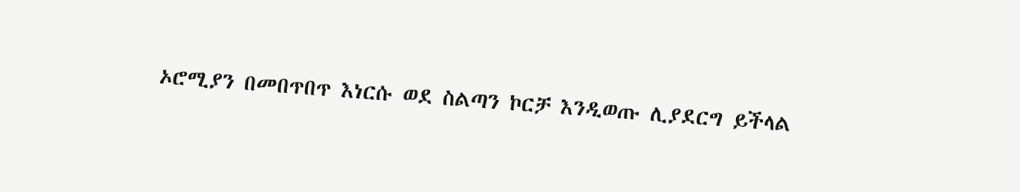ኦሮሚያን በመበጥበጥ እነርሱ ወደ ስልጣን ኮርቻ እንዲወጡ ሊያደርግ ይችላል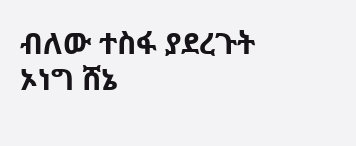ብለው ተስፋ ያደረጉት ኦነግ ሸኔ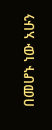በመሆኑ ነው አሁን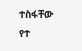ተስፋቸው የተ